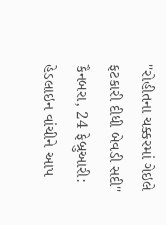''રોહીતના ચક્કરમાં ગેઇલે ફટકારી દીધી બેવડી સદી''
કૈનબરા, 24 ફેબ્રુઆરી: હેડલાઇન વાંચીને આપ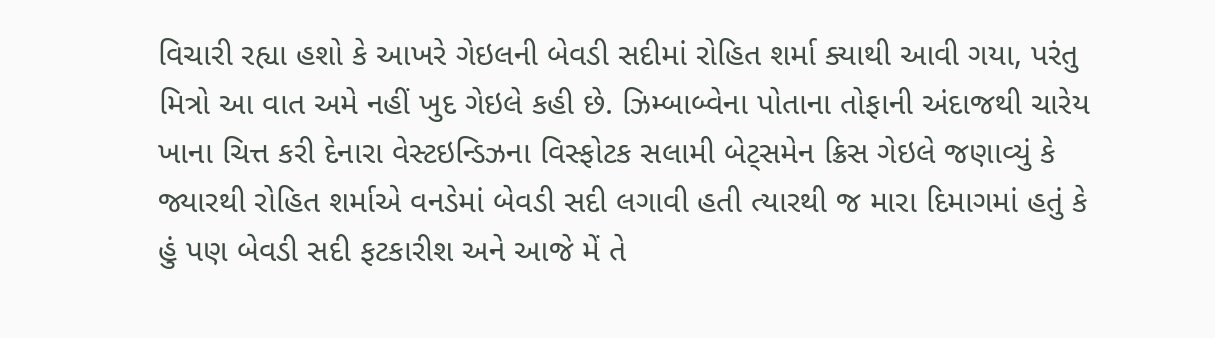વિચારી રહ્યા હશો કે આખરે ગેઇલની બેવડી સદીમાં રોહિત શર્મા ક્યાથી આવી ગયા, પરંતુ મિત્રો આ વાત અમે નહીં ખુદ ગેઇલે કહી છે. ઝિમ્બાબ્વેના પોતાના તોફાની અંદાજથી ચારેય ખાના ચિત્ત કરી દેનારા વેસ્ટઇન્ડિઝના વિસ્ફોટક સલામી બેટ્સમેન ક્રિસ ગેઇલે જણાવ્યું કે જ્યારથી રોહિત શર્માએ વનડેમાં બેવડી સદી લગાવી હતી ત્યારથી જ મારા દિમાગમાં હતું કે હું પણ બેવડી સદી ફટકારીશ અને આજે મેં તે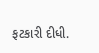ફટકારી દીધી.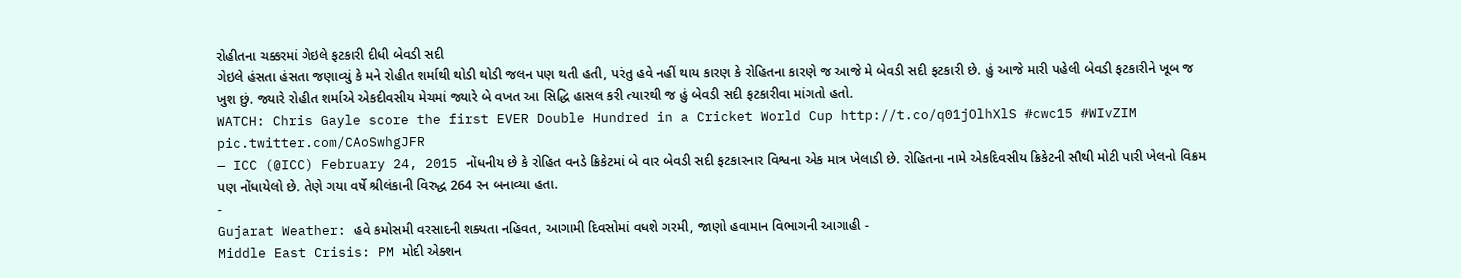રોહીતના ચક્કરમાં ગેઇલે ફટકારી દીધી બેવડી સદી
ગેઇલે હંસતા હંસતા જણાવ્યું કે મને રોહીત શર્માથી થોડી થોડી જલન પણ થતી હતી, પરંતુ હવે નહીં થાય કારણ કે રોહિતના કારણે જ આજે મે બેવડી સદી ફટકારી છે. હું આજે મારી પહેલી બેવડી ફટકારીને ખૂબ જ ખુશ છું. જ્યારે રોહીત શર્માએ એકદીવસીય મેચમાં જ્યારે બે વખત આ સિદ્ધિ હાસલ કરી ત્યારથી જ હું બેવડી સદી ફટકારીવા માંગતો હતો.
WATCH: Chris Gayle score the first EVER Double Hundred in a Cricket World Cup http://t.co/q01jOlhXlS #cwc15 #WIvZIM pic.twitter.com/CAoSwhgJFR
— ICC (@ICC) February 24, 2015 નોંધનીય છે કે રોહિત વનડે ક્રિકેટમાં બે વાર બેવડી સદી ફટકારનાર વિશ્વના એક માત્ર ખેલાડી છે. રોહિતના નામે એકદિવસીય ક્રિકેટની સૌથી મોટી પારી ખેલનો વિક્રમ પણ નોંધાયેલો છે. તેણે ગયા વર્ષે શ્રીલંકાની વિરુદ્ધ 264 રન બનાવ્યા હતા.
-
Gujarat Weather: હવે કમોસમી વરસાદની શક્યતા નહિવત, આગામી દિવસોમાં વધશે ગરમી, જાણો હવામાન વિભાગની આગાહી -
Middle East Crisis: PM મોદી એક્શન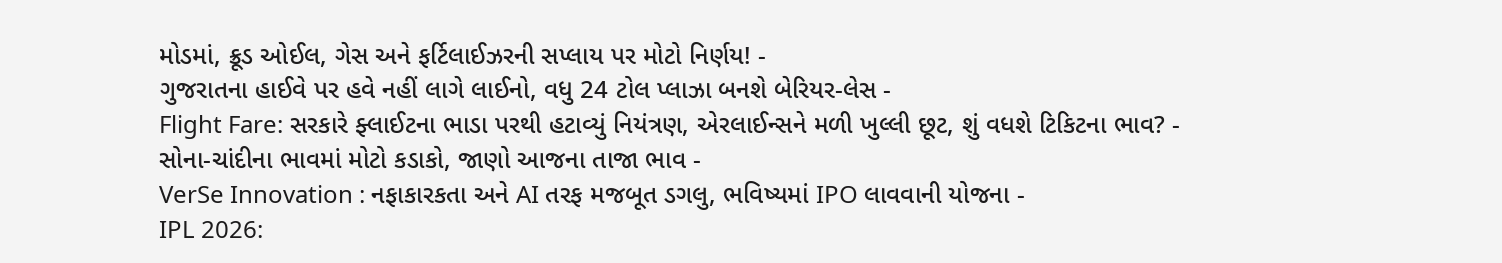મોડમાં, ક્રૂડ ઓઈલ, ગેસ અને ફર્ટિલાઈઝરની સપ્લાય પર મોટો નિર્ણય! -
ગુજરાતના હાઈવે પર હવે નહીં લાગે લાઈનો, વધુ 24 ટોલ પ્લાઝા બનશે બેરિયર-લેસ -
Flight Fare: સરકારે ફ્લાઈટના ભાડા પરથી હટાવ્યું નિયંત્રણ, એરલાઈન્સને મળી ખુલ્લી છૂટ, શું વધશે ટિકિટના ભાવ? -
સોના-ચાંદીના ભાવમાં મોટો કડાકો, જાણો આજના તાજા ભાવ -
VerSe Innovation : નફાકારકતા અને AI તરફ મજબૂત ડગલુ, ભવિષ્યમાં IPO લાવવાની યોજના -
IPL 2026: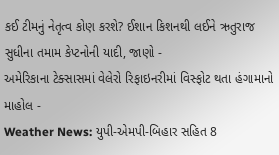કઈ ટીમનું નેતૃત્વ કોણ કરશે? ઈશાન કિશનથી લઈને ઋતુરાજ સુધીના તમામ કેપ્ટનોની યાદી, જાણો -
અમેરિકાના ટેક્સાસમાં વેલેરો રિફાઇનરીમાં વિસ્ફોટ થતા હંગામાનો માહોલ -
Weather News: યુપી-એમપી-બિહાર સહિત 8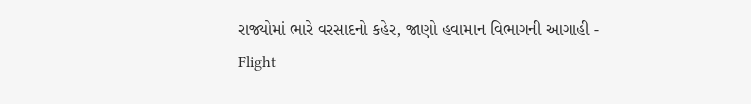રાજ્યોમાં ભારે વરસાદનો કહેર, જાણો હવામાન વિભાગની આગાહી -
Flight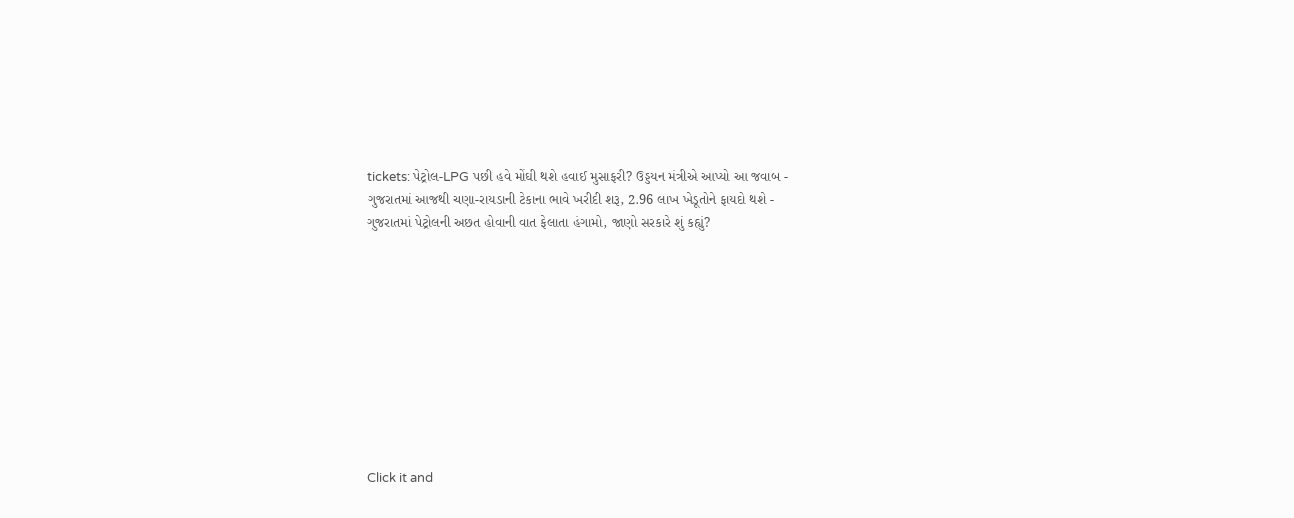tickets: પેટ્રોલ-LPG પછી હવે મોંઘી થશે હવાઈ મુસાફરી? ઉડ્ડયન મંત્રીએ આપ્યો આ જવાબ -
ગુજરાતમાં આજથી ચણા-રાયડાની ટેકાના ભાવે ખરીદી શરૂ, 2.96 લાખ ખેડૂતોને ફાયદો થશે -
ગુજરાતમાં પેટ્રોલની અછત હોવાની વાત ફેલાતા હંગામો, જાણો સરકારે શું કહ્યું?










Click it and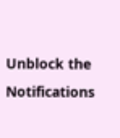Unblock the Notifications